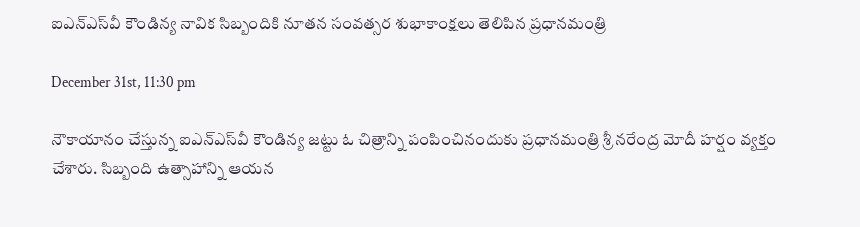ఐఎన్ఎస్‌వీ కౌండిన్య నావిక సిబ్బందికి నూతన సంవత్సర శుభాకాంక్షలు తెలిపిన ప్రధానమంత్రి

December 31st, 11:30 pm

నౌకాయానం చేస్తున్న ఐఎన్ఎస్‌వీ కౌండిన్య జట్టు ఓ చిత్రాన్ని పంపించినందుకు ప్రధానమంత్రి శ్రీ నరేంద్ర మోదీ హర్షం వ్యక్తం చేశారు. సిబ్బంది ఉత్సాహాన్ని ఆయన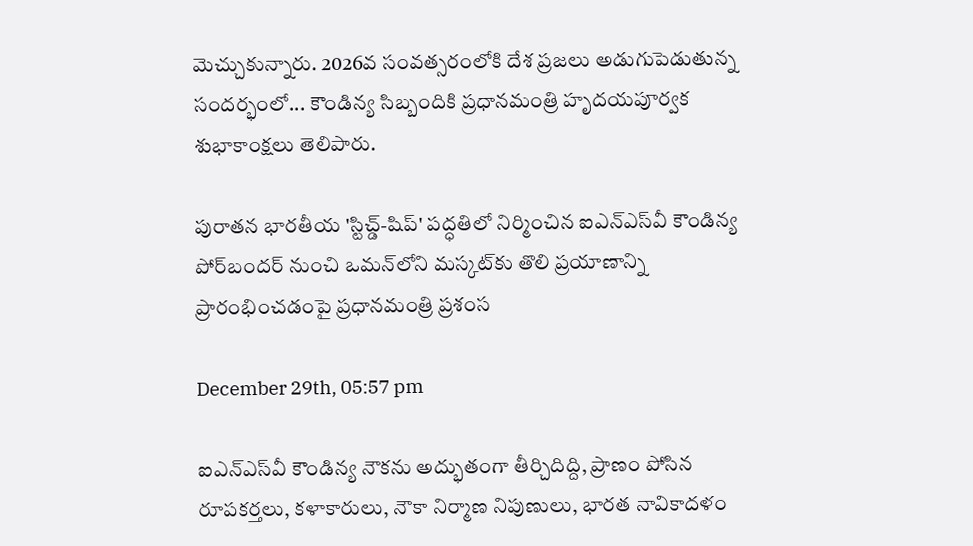మెచ్చుకున్నారు. 2026వ సంవత్సరంలోకి దేశ ప్రజలు అడుగుపెడుతున్న సందర్భంలో... కౌండిన్య సిబ్బందికి ప్రధానమంత్రి హృదయపూర్వక శుభాకాంక్షలు తెలిపారు.

పురాతన భారతీయ 'స్టిచ్డ్-షిప్' పద్ధతిలో నిర్మించిన ఐఎన్‌ఎస్‌వీ కౌండిన్య పోర్‌బందర్ నుంచి ఒమన్‌లోని మస్కట్‌కు తొలి ప్రయాణాన్ని ప్రారంభించడంపై ప్రధానమంత్రి ప్రశంస

December 29th, 05:57 pm

ఐఎన్‌ఎస్‌వీ కౌండిన్య నౌకను అద్భుతంగా తీర్చిదిద్ది, ప్రాణం పోసిన రూపకర్తలు, కళాకారులు, నౌకా నిర్మాణ నిపుణులు, భారత నావికాదళం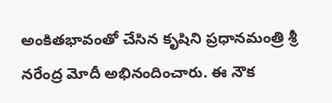అంకితభావంతో చేసిన కృషిని ప్రధానమంత్రి శ్రీ నరేంద్ర మోదీ అభినందించారు. ఈ నౌక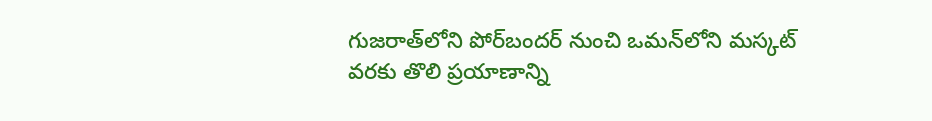గుజరాత్‌లోని పోర్‌బందర్ నుంచి ఒమన్‌లోని మస్కట్ వరకు తొలి ప్రయాణాన్ని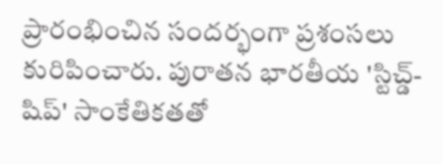ప్రారంభించిన సందర్భంగా ప్రశంసలు కురిపించారు. పురాతన భారతీయ 'స్టిచ్డ్-షిప్' సాంకేతికతతో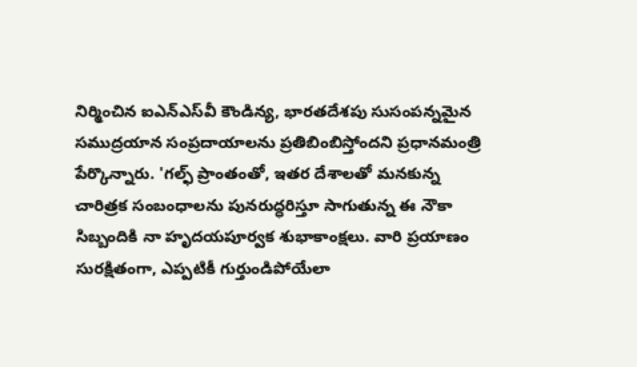నిర్మించిన ఐఎన్‌ఎస్‌వీ కౌండిన్య, భారతదేశపు సుసంపన్నమైన సముద్రయాన సంప్రదాయాలను ప్రతిబింబిస్తోందని ప్రధానమంత్రి పేర్కొన్నారు. 'గల్ఫ్ ప్రాంతంతో, ఇతర దేశాలతో మనకున్న చారిత్రక సంబంధాలను పునరుద్ధరిస్తూ సాగుతున్న ఈ నౌకా సిబ్బందికి నా హృదయపూర్వక శుభాకాంక్షలు. వారి ప్రయాణం సురక్షితంగా, ఎప్పటికీ గుర్తుండిపోయేలా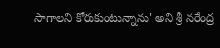సాగాలని కోరుకుంటున్నాను' అని శ్రీ నరేంద్ర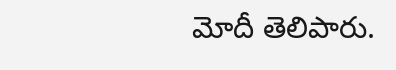మోదీ తెలిపారు.